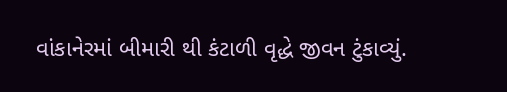વાંકાનેરમાં બીમારી થી કંટાળી વૃદ્ધે જીવન ટુંકાવ્યું.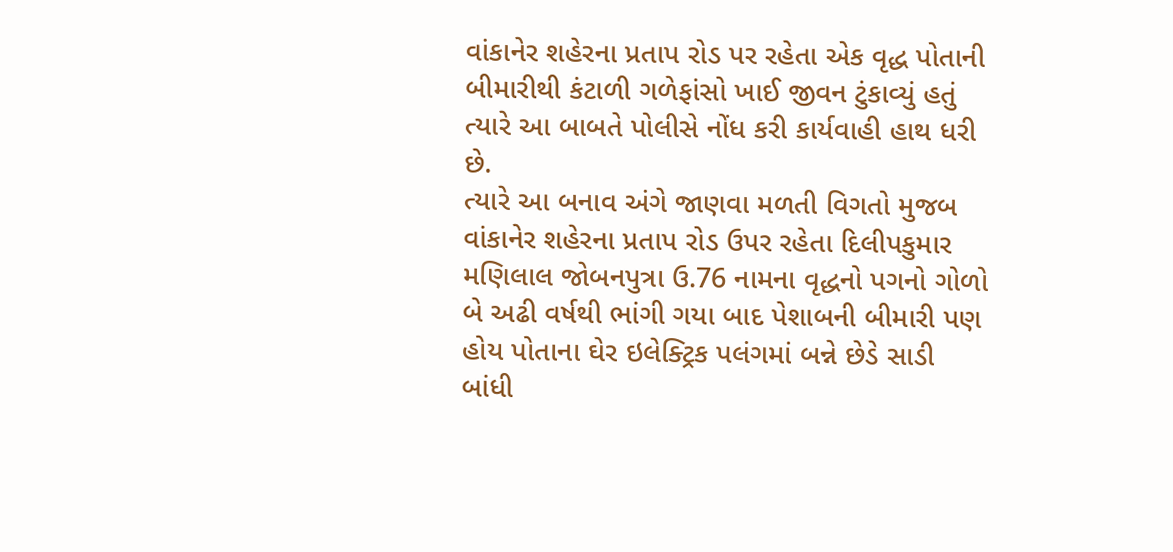વાંકાનેર શહેરના પ્રતાપ રોડ પર રહેતા એક વૃદ્ધ પોતાની બીમારીથી કંટાળી ગળેફાંસો ખાઈ જીવન ટુંકાવ્યું હતું ત્યારે આ બાબતે પોલીસે નોંધ કરી કાર્યવાહી હાથ ધરી છે.
ત્યારે આ બનાવ અંગે જાણવા મળતી વિગતો મુજબ વાંકાનેર શહેરના પ્રતાપ રોડ ઉપર રહેતા દિલીપકુમાર મણિલાલ જોબનપુત્રા ઉ.76 નામના વૃદ્ધનો પગનો ગોળો બે અઢી વર્ષથી ભાંગી ગયા બાદ પેશાબની બીમારી પણ હોય પોતાના ઘેર ઇલેક્ટ્રિક પલંગમાં બન્ને છેડે સાડી બાંધી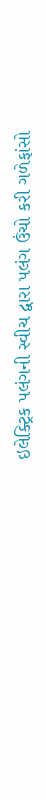ઇલેક્ટ્રિક પલંગની સ્વીચ દ્વારા પલંગ ઉંચો કરી ગળેફાંસો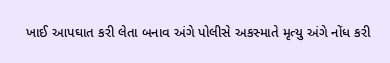ખાઈ આપઘાત કરી લેતા બનાવ અંગે પોલીસે અકસ્માતે મૃત્યુ અંગે નોંધ કરી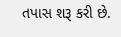તપાસ શરૂ કરી છે.